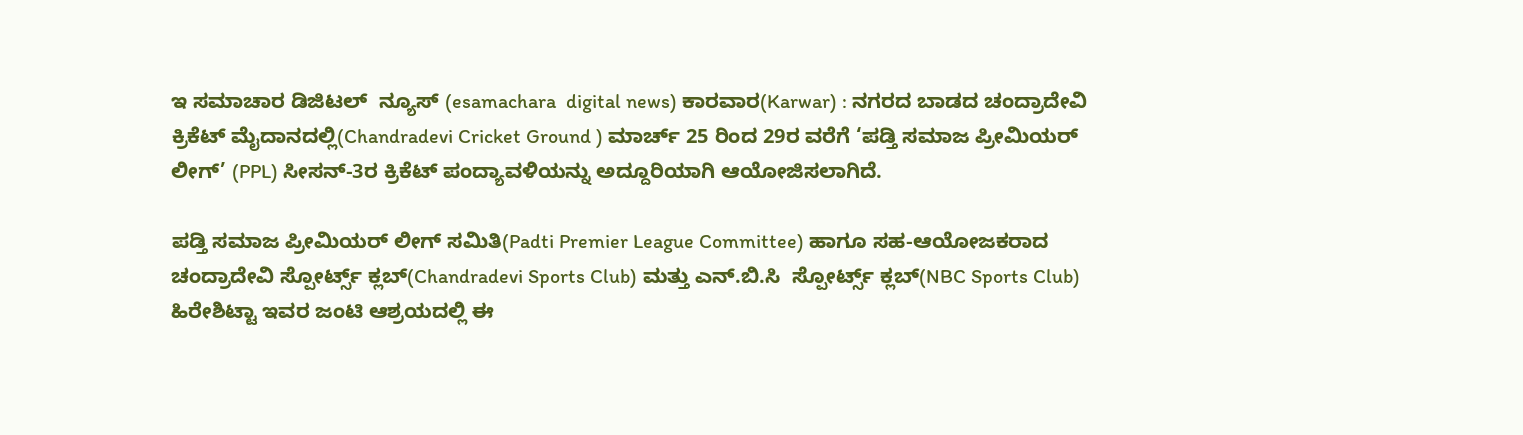ಇ ಸಮಾಚಾರ ಡಿಜಿಟಲ್  ನ್ಯೂಸ್ (esamachara  digital news) ಕಾರವಾರ(Karwar) : ನಗರದ ಬಾಡದ ಚಂದ್ರಾದೇವಿ ಕ್ರಿಕೆಟ್ ಮೈದಾನದಲ್ಲಿ(Chandradevi Cricket Ground ) ಮಾರ್ಚ್ 25 ರಿಂದ 29ರ ವರೆಗೆ ‘ಪಡ್ತಿ ಸಮಾಜ ಪ್ರೀಮಿಯರ್ ಲೀಗ್’ (PPL) ಸೀಸನ್-3ರ ಕ್ರಿಕೆಟ್ ಪಂದ್ಯಾವಳಿಯನ್ನು ಅದ್ದೂರಿಯಾಗಿ ಆಯೋಜಿಸಲಾಗಿದೆ.

ಪಡ್ತಿ ಸಮಾಜ ಪ್ರೀಮಿಯರ್ ಲೀಗ್ ಸಮಿತಿ(Padti Premier League Committee) ಹಾಗೂ ಸಹ-ಆಯೋಜಕರಾದ ಚಂದ್ರಾದೇವಿ ಸ್ಪೋರ್ಟ್ಸ್ ಕ್ಲಬ್(Chandradevi Sports Club) ಮತ್ತು ಎನ್.ಬಿ.ಸಿ  ಸ್ಪೋರ್ಟ್ಸ್ ಕ್ಲಬ್(NBC Sports Club) ಹಿರೇಶಿಟ್ಟಾ ಇವರ ಜಂಟಿ ಆಶ್ರಯದಲ್ಲಿ ಈ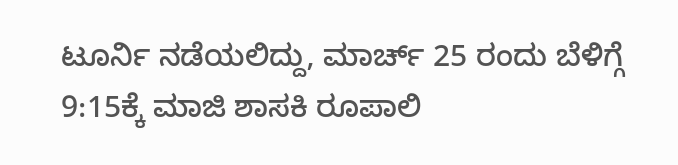ಟೂರ್ನಿ ನಡೆಯಲಿದ್ದು, ಮಾರ್ಚ್ 25 ರಂದು ಬೆಳಿಗ್ಗೆ 9:15ಕ್ಕೆ ಮಾಜಿ ಶಾಸಕಿ ರೂಪಾಲಿ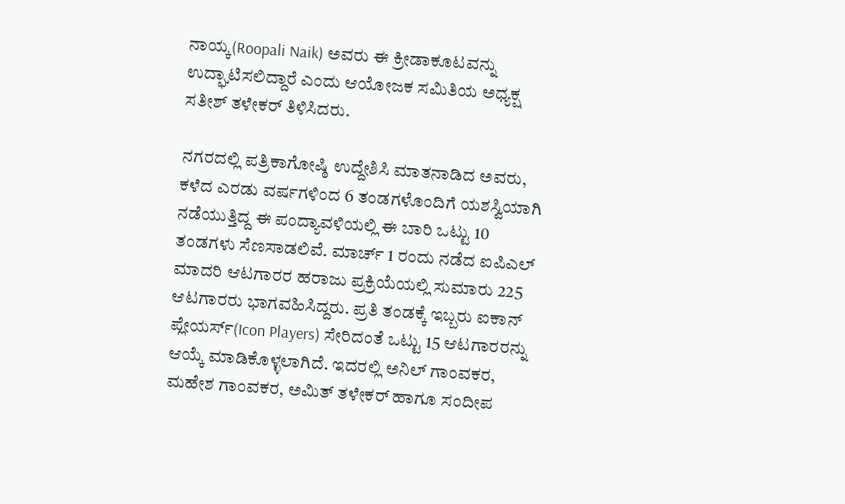ನಾಯ್ಕ(Roopali Naik) ಅವರು ಈ ಕ್ರೀಡಾಕೂಟವನ್ನು ಉದ್ಘಾಟಿಸಲಿದ್ದಾರೆ ಎಂದು ಆಯೋಜಕ ಸಮಿತಿಯ ಅಧ್ಯಕ್ಷ ಸತೀಶ್ ತಳೇಕರ್ ತಿಳಿಸಿದರು.

ನಗರದಲ್ಲಿ ಪತ್ರಿಕಾಗೋಷ್ಠಿ ಉದ್ದೇಶಿಸಿ ಮಾತನಾಡಿದ ಅವರು, ಕಳೆದ ಎರಡು ವರ್ಷಗಳಿಂದ 6 ತಂಡಗಳೊಂದಿಗೆ ಯಶಸ್ವಿಯಾಗಿ ನಡೆಯುತ್ತಿದ್ದ ಈ ಪಂದ್ಯಾವಳಿಯಲ್ಲಿ ಈ ಬಾರಿ ಒಟ್ಟು 10 ತಂಡಗಳು ಸೆಣಸಾಡಲಿವೆ. ಮಾರ್ಚ್ 1 ರಂದು ನಡೆದ ಐಪಿಎಲ್ ಮಾದರಿ ಆಟಗಾರರ ಹರಾಜು ಪ್ರಕ್ರಿಯೆಯಲ್ಲಿ ಸುಮಾರು 225 ಆಟಗಾರರು ಭಾಗವಹಿಸಿದ್ದರು. ಪ್ರತಿ ತಂಡಕ್ಕೆ ಇಬ್ಬರು ಐಕಾನ್ ಪ್ಲೇಯರ್ಸ್(Icon Players) ಸೇರಿದಂತೆ ಒಟ್ಟು 15 ಆಟಗಾರರನ್ನು ಆಯ್ಕೆ ಮಾಡಿಕೊಳ್ಳಲಾಗಿದೆ. ಇದರಲ್ಲಿ ಅನಿಲ್ ಗಾಂವಕರ, ಮಹೇಶ ಗಾಂವಕರ, ಅಮಿತ್ ತಳೇಕರ್ ಹಾಗೂ ಸಂದೀಪ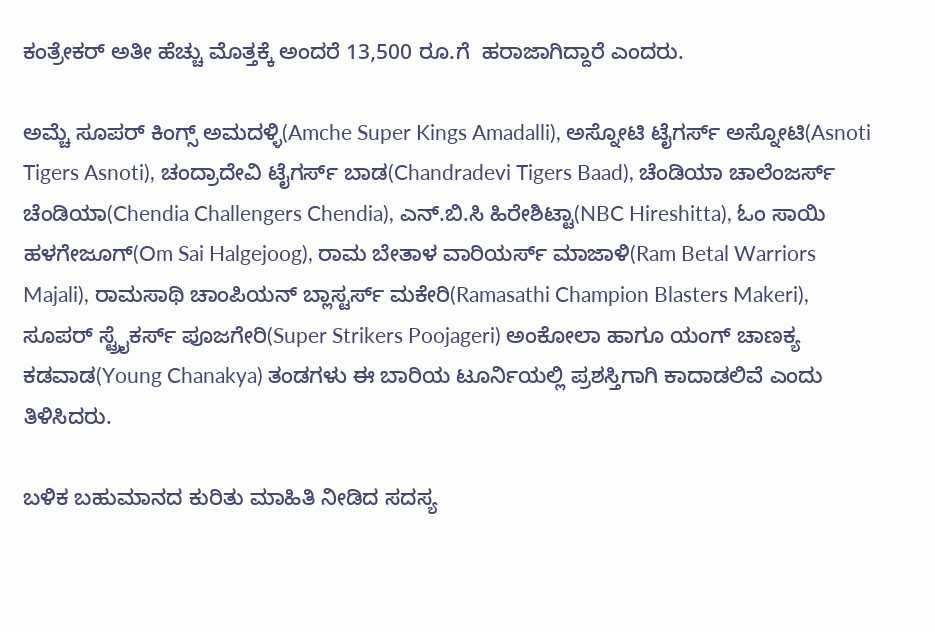ಕಂತ್ರೇಕರ್ ಅತೀ ಹೆಚ್ಚು ಮೊತ್ತಕ್ಕೆ ಅಂದರೆ 13,500 ರೂ.ಗೆ  ಹರಾಜಾಗಿದ್ದಾರೆ ಎಂದರು.

ಅಮ್ಚೆ ಸೂಪರ್ ಕಿಂಗ್ಸ್ ಅಮದಳ್ಳಿ(Amche Super Kings Amadalli), ಅಸ್ನೋಟಿ ಟೈಗರ್ಸ್ ಅಸ್ನೋಟಿ(Asnoti  Tigers Asnoti), ಚಂದ್ರಾದೇವಿ ಟೈಗರ್ಸ್ ಬಾಡ(Chandradevi Tigers Baad), ಚೆಂಡಿಯಾ ಚಾಲೆಂಜರ್ಸ್ ಚೆಂಡಿಯಾ(Chendia Challengers Chendia), ಎನ್.ಬಿ.ಸಿ ಹಿರೇಶಿಟ್ಟಾ(NBC Hireshitta), ಓಂ ಸಾಯಿ ಹಳಗೇಜೂಗ್(Om Sai Halgejoog), ರಾಮ ಬೇತಾಳ ವಾರಿಯರ್ಸ್ ಮಾಜಾಳಿ(Ram Betal Warriors Majali), ರಾಮಸಾಥಿ ಚಾಂಪಿಯನ್ ಬ್ಲಾಸ್ಟರ್ಸ್ ಮಕೇರಿ(Ramasathi Champion Blasters Makeri), ಸೂಪರ್ ಸ್ಟ್ರೈಕರ್ಸ್ ಪೂಜಗೇರಿ(Super Strikers Poojageri) ಅಂಕೋಲಾ ಹಾಗೂ ಯಂಗ್ ಚಾಣಕ್ಯ ಕಡವಾಡ(Young Chanakya) ತಂಡಗಳು ಈ ಬಾರಿಯ ಟೂರ್ನಿಯಲ್ಲಿ ಪ್ರಶಸ್ತಿಗಾಗಿ ಕಾದಾಡಲಿವೆ ಎಂದು ತಿಳಿಸಿದರು.

ಬಳಿಕ ಬಹುಮಾನದ ಕುರಿತು ಮಾಹಿತಿ ನೀಡಿದ ಸದಸ್ಯ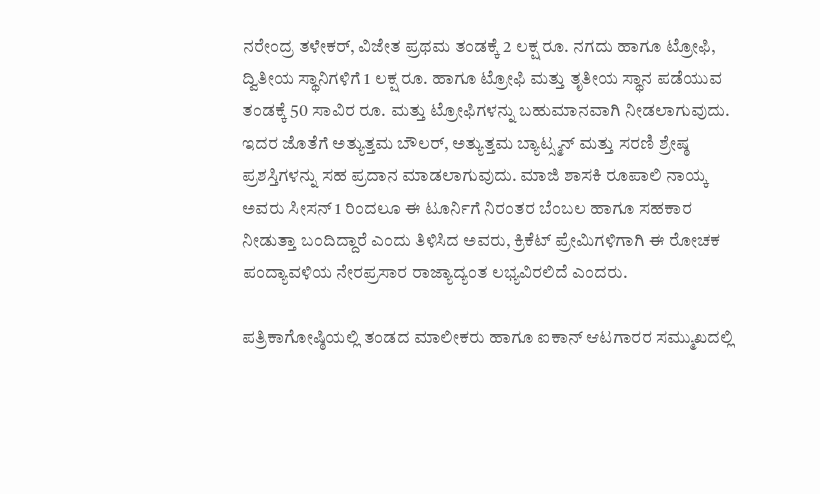ನರೇಂದ್ರ ತಳೇಕರ್, ವಿಜೇತ ಪ್ರಥಮ ತಂಡಕ್ಕೆ 2 ಲಕ್ಷ ರೂ. ನಗದು ಹಾಗೂ ಟ್ರೋಫಿ, ದ್ವಿತೀಯ ಸ್ಥಾನಿಗಳಿಗೆ 1 ಲಕ್ಷ ರೂ. ಹಾಗೂ ಟ್ರೋಫಿ ಮತ್ತು ತೃತೀಯ ಸ್ಥಾನ ಪಡೆಯುವ ತಂಡಕ್ಕೆ 50 ಸಾವಿರ ರೂ. ಮತ್ತು ಟ್ರೋಫಿಗಳನ್ನು ಬಹುಮಾನವಾಗಿ ನೀಡಲಾಗುವುದು. ಇದರ ಜೊತೆಗೆ ಅತ್ಯುತ್ತಮ ಬೌಲರ್, ಅತ್ಯುತ್ತಮ ಬ್ಯಾಟ್ಸ್ಮನ್ ಮತ್ತು ಸರಣಿ ಶ್ರೇಷ್ಠ ಪ್ರಶಸ್ತಿಗಳನ್ನು ಸಹ ಪ್ರದಾನ ಮಾಡಲಾಗುವುದು. ಮಾಜಿ ಶಾಸಕಿ ರೂಪಾಲಿ ನಾಯ್ಕ ಅವರು ಸೀಸನ್ 1 ರಿಂದಲೂ ಈ ಟೂರ್ನಿಗೆ ನಿರಂತರ ಬೆಂಬಲ ಹಾಗೂ ಸಹಕಾರ ನೀಡುತ್ತಾ ಬಂದಿದ್ದಾರೆ ಎಂದು ತಿಳಿಸಿದ ಅವರು, ಕ್ರಿಕೆಟ್ ಪ್ರೇಮಿಗಳಿಗಾಗಿ ಈ ರೋಚಕ ಪಂದ್ಯಾವಳಿಯ ನೇರಪ್ರಸಾರ ರಾಜ್ಯಾದ್ಯಂತ ಲಭ್ಯವಿರಲಿದೆ ಎಂದರು.

ಪತ್ರಿಕಾಗೋಷ್ಠಿಯಲ್ಲಿ ತಂಡದ ಮಾಲೀಕರು ಹಾಗೂ ಐಕಾನ್ ಆಟಗಾರರ ಸಮ್ಮುಖದಲ್ಲಿ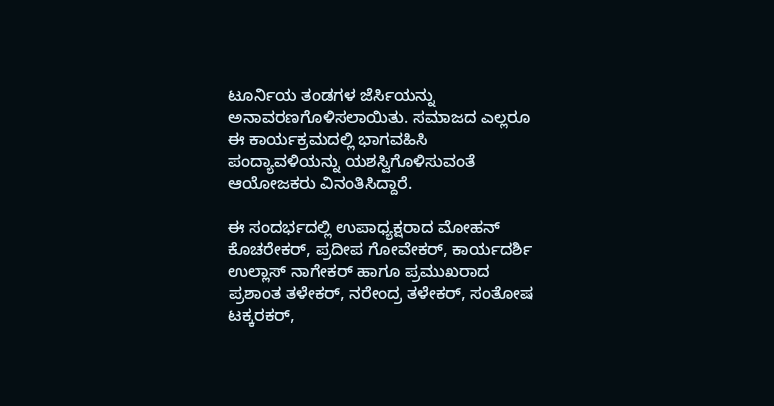ಟೂರ್ನಿಯ ತಂಡಗಳ ಜೆರ್ಸಿಯನ್ನು ಅನಾವರಣಗೊಳಿಸಲಾಯಿತು. ಸಮಾಜದ ಎಲ್ಲರೂ ಈ ಕಾರ್ಯಕ್ರಮದಲ್ಲಿ ಭಾಗವಹಿಸಿ ಪಂದ್ಯಾವಳಿಯನ್ನು ಯಶಸ್ವಿಗೊಳಿಸುವಂತೆ ಆಯೋಜಕರು ವಿನಂತಿಸಿದ್ದಾರೆ.

ಈ ಸಂದರ್ಭದಲ್ಲಿ ಉಪಾಧ್ಯಕ್ಷರಾದ ಮೋಹನ್ ಕೊಚರೇಕರ್, ಪ್ರದೀಪ ಗೋವೇಕರ್, ಕಾರ್ಯದರ್ಶಿ ಉಲ್ಲಾಸ್ ನಾಗೇಕರ್ ಹಾಗೂ ಪ್ರಮುಖರಾದ ಪ್ರಶಾಂತ ತಳೇಕರ್, ನರೇಂದ್ರ ತಳೇಕರ್, ಸಂತೋಷ ಟಕ್ಕರಕರ್,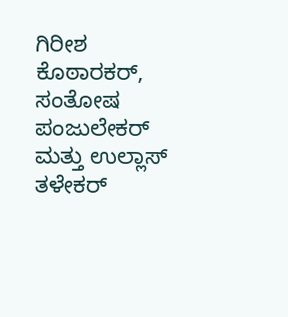ಗಿರೀಶ ಕೊಠಾರಕರ್, ಸಂತೋಷ ಪಂಜುಲೇಕರ್ ಮತ್ತು ಉಲ್ಲಾಸ್ ತಳೇಕರ್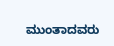ಮುಂತಾದವರು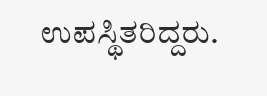ಉಪಸ್ಥಿತರಿದ್ದರು.